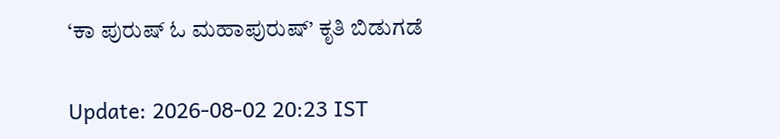‘ಕಾ ಪುರುಷ್ ಓ ಮಹಾಪುರುಷ್’ ಕೃತಿ ಬಿಡುಗಡೆ

Update: 2026-08-02 20:23 IST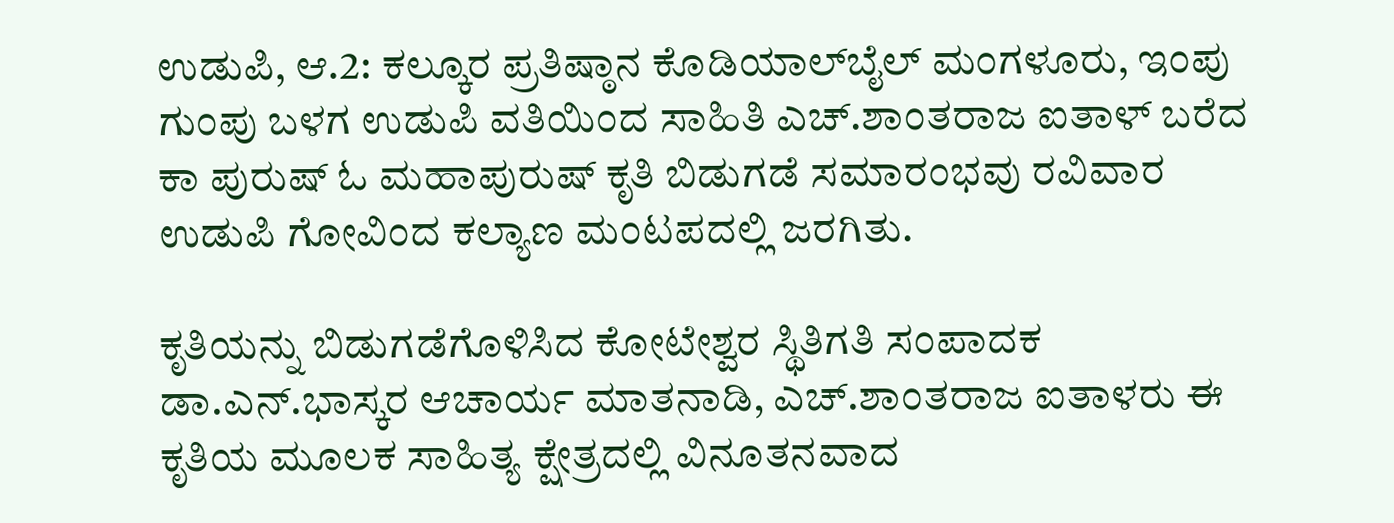ಉಡುಪಿ, ಆ.2: ಕಲ್ಕೂರ ಪ್ರತಿಷ್ಠಾನ ಕೊಡಿಯಾಲ್‌ಬೈಲ್ ಮಂಗಳೂರು, ಇಂಪು ಗುಂಪು ಬಳಗ ಉಡುಪಿ ವತಿಯಿಂದ ಸಾಹಿತಿ ಎಚ್.ಶಾಂತರಾಜ ಐತಾಳ್ ಬರೆದ ಕಾ ಪುರುಷ್ ಓ ಮಹಾಪುರುಷ್ ಕೃತಿ ಬಿಡುಗಡೆ ಸಮಾರಂಭವು ರವಿವಾರ ಉಡುಪಿ ಗೋವಿಂದ ಕಲ್ಯಾಣ ಮಂಟಪದಲ್ಲಿ ಜರಗಿತು.

ಕೃತಿಯನ್ನು ಬಿಡುಗಡೆಗೊಳಿಸಿದ ಕೋಟೇಶ್ವರ ಸ್ಥಿತಿಗತಿ ಸಂಪಾದಕ ಡಾ.ಎನ್.ಭಾಸ್ಕರ ಆಚಾರ್ಯ ಮಾತನಾಡಿ, ಎಚ್.ಶಾಂತರಾಜ ಐತಾಳರು ಈ ಕೃತಿಯ ಮೂಲಕ ಸಾಹಿತ್ಯ ಕ್ಷೇತ್ರದಲ್ಲಿ ವಿನೂತನವಾದ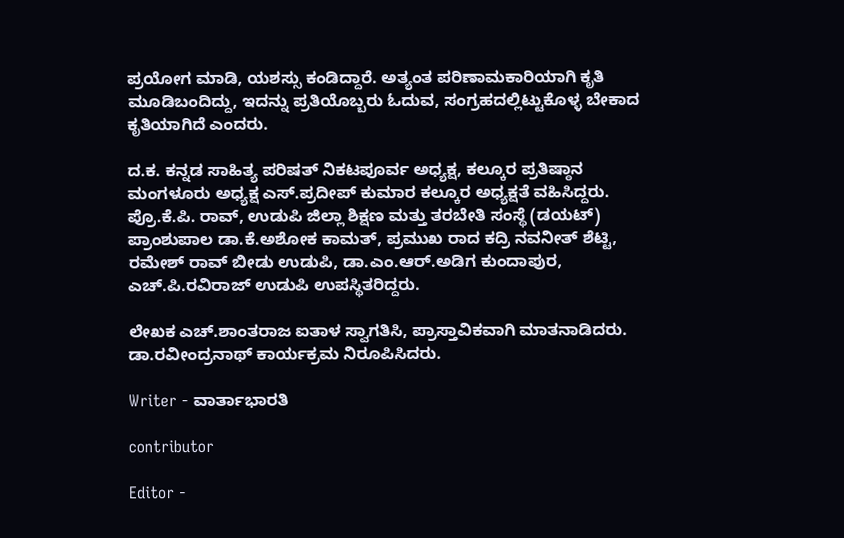ಪ್ರಯೋಗ ಮಾಡಿ, ಯಶಸ್ಸು ಕಂಡಿದ್ದಾರೆ. ಅತ್ಯಂತ ಪರಿಣಾಮಕಾರಿಯಾಗಿ ಕೃತಿ ಮೂಡಿಬಂದಿದ್ದು, ಇದನ್ನು ಪ್ರತಿಯೊಬ್ಬರು ಓದುವ, ಸಂಗ್ರಹದಲ್ಲಿಟ್ಟುಕೊಳ್ಳ ಬೇಕಾದ ಕೃತಿಯಾಗಿದೆ ಎಂದರು.

ದ.ಕ. ಕನ್ನಡ ಸಾಹಿತ್ಯ ಪರಿಷತ್ ನಿಕಟಪೂರ್ವ ಅಧ್ಯಕ್ಷ, ಕಲ್ಕೂರ ಪ್ರತಿಷ್ಠಾನ ಮಂಗಳೂರು ಅಧ್ಯಕ್ಷ ಎಸ್.ಪ್ರದೀಪ್ ಕುಮಾರ ಕಲ್ಕೂರ ಅಧ್ಯಕ್ಷತೆ ವಹಿಸಿದ್ದರು. ಪ್ರೊ.ಕೆ.ಪಿ. ರಾವ್, ಉಡುಪಿ ಜಿಲ್ಲಾ ಶಿಕ್ಷಣ ಮತ್ತು ತರಬೇತಿ ಸಂಸ್ಥೆ (ಡಯಟ್) ಪ್ರಾಂಶುಪಾಲ ಡಾ.ಕೆ.ಅಶೋಕ ಕಾಮತ್, ಪ್ರಮುಖ ರಾದ ಕದ್ರಿ ನವನೀತ್ ಶೆಟ್ಟಿ, ರಮೇಶ್ ರಾವ್ ಬೀಡು ಉಡುಪಿ, ಡಾ.ಎಂ.ಆರ್.ಅಡಿಗ ಕುಂದಾಪುರ, ಎಚ್.ಪಿ.ರವಿರಾಜ್ ಉಡುಪಿ ಉಪಸ್ಥಿತರಿದ್ದರು.

ಲೇಖಕ ಎಚ್.ಶಾಂತರಾಜ ಐತಾಳ ಸ್ವಾಗತಿಸಿ, ಪ್ರಾಸ್ತಾವಿಕವಾಗಿ ಮಾತನಾಡಿದರು. ಡಾ.ರವೀಂದ್ರನಾಥ್ ಕಾರ್ಯಕ್ರಮ ನಿರೂಪಿಸಿದರು.

Writer - ವಾರ್ತಾಭಾರತಿ

contributor

Editor -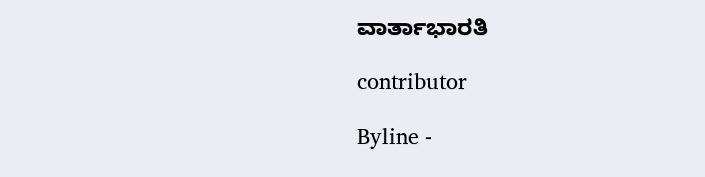ವಾರ್ತಾಭಾರತಿ

contributor

Byline -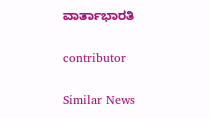ವಾರ್ತಾಭಾರತಿ

contributor

Similar News